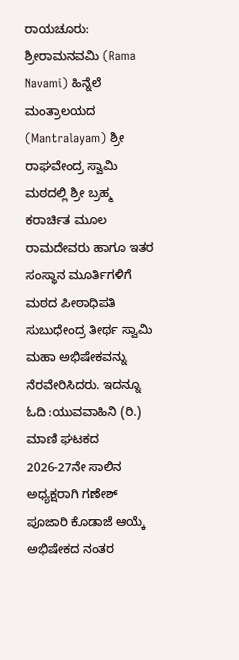ರಾಯಚೂರು: ಶ್ರೀರಾಮನವಮಿ (Rama Navami) ಹಿನ್ನೆಲೆ ಮಂತ್ರಾಲಯದ (Mantralayam) ಶ್ರೀ ರಾಘವೇಂದ್ರ ಸ್ವಾಮಿ ಮಠದಲ್ಲಿ ಶ್ರೀ ಬ್ರಹ್ಮ ಕರಾರ್ಚಿತ ಮೂಲ ರಾಮದೇವರು ಹಾಗೂ ಇತರ ಸಂಸ್ಥಾನ ಮೂರ್ತಿಗಳಿಗೆ ಮಠದ ಪೀಠಾಧಿಪತಿ ಸುಬುಧೇಂದ್ರ ತೀರ್ಥ ಸ್ವಾಮಿ ಮಹಾ ಅಭಿಷೇಕವನ್ನು ನೆರವೇರಿಸಿದರು. ಇದನ್ನೂ ಓದಿ :ಯುವವಾಹಿನಿ (ರಿ.) ಮಾಣಿ ಘಟಕದ 2026-27ನೇ ಸಾಲಿನ ಅಧ್ಯಕ್ಷರಾಗಿ ಗಣೇಶ್ ಪೂಜಾರಿ ಕೊಡಾಜೆ ಆಯ್ಕೆ
ಅಭಿಷೇಕದ ನಂತರ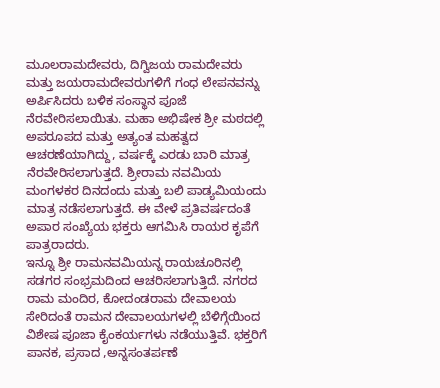ಮೂಲರಾಮದೇವರು, ದಿಗ್ವಿಜಯ ರಾಮದೇವರು ಮತ್ತು ಜಯರಾಮದೇವರುಗಳಿಗೆ ಗಂಧ ಲೇಪನವನ್ನು ಅರ್ಪಿಸಿದರು ಬಳಿಕ ಸಂಸ್ಥಾನ ಪೂಜೆ ನೆರವೇರಿಸಲಾಯಿತು. ಮಹಾ ಅಭಿಷೇಕ ಶ್ರೀ ಮಠದಲ್ಲಿ ಅಪರೂಪದ ಮತ್ತು ಅತ್ಯಂತ ಮಹತ್ವದ ಆಚರಣೆಯಾಗಿದ್ದು, ವರ್ಷಕ್ಕೆ ಎರಡು ಬಾರಿ ಮಾತ್ರ ನೆರವೇರಿಸಲಾಗುತ್ತದೆ. ಶ್ರೀರಾಮ ನವಮಿಯ ಮಂಗಳಕರ ದಿನದಂದು ಮತ್ತು ಬಲಿ ಪಾಡ್ಯಮಿಯಂದು ಮಾತ್ರ ನಡೆಸಲಾಗುತ್ತದೆ. ಈ ವೇಳೆ ಪ್ರತಿವರ್ಷದಂತೆ ಅಪಾರ ಸಂಖ್ಯೆಯ ಭಕ್ತರು ಆಗಮಿಸಿ ರಾಯರ ಕೃಪೆಗೆ ಪಾತ್ರರಾದರು.
ಇನ್ನೂ ಶ್ರೀ ರಾಮನವಮಿಯನ್ನ ರಾಯಚೂರಿನಲ್ಲಿ ಸಡಗರ ಸಂಭ್ರಮದಿಂದ ಆಚರಿಸಲಾಗುತ್ತಿದೆ. ನಗರದ ರಾಮ ಮಂದಿರ, ಕೋದಂಡರಾಮ ದೇವಾಲಯ ಸೇರಿದಂತೆ ರಾಮನ ದೇವಾಲಯಗಳಲ್ಲಿ ಬೆಳಿಗ್ಗೆಯಿಂದ ವಿಶೇಷ ಪೂಜಾ ಕೈಂಕರ್ಯಗಳು ನಡೆಯುತ್ತಿವೆ. ಭಕ್ತರಿಗೆ ಪಾನಕ, ಪ್ರಸಾದ ,ಅನ್ನಸಂತರ್ಪಣೆ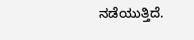ನಡೆಯುತ್ತಿದೆ.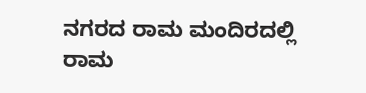ನಗರದ ರಾಮ ಮಂದಿರದಲ್ಲಿ ರಾಮ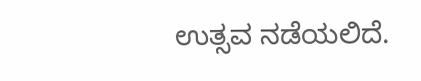ಉತ್ಸವ ನಡೆಯಲಿದೆ.